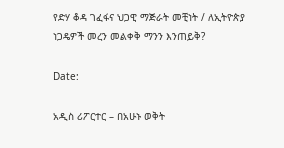የድሃ ቆዳ ገፈፋና ህጋዊ ማጅራት መቺነት / ለኢትዮጵያ ነጋዴዎች መረን መልቀቅ ማንን እንጠይቅ?

Date:

አዲስ ሪፖርተር – በአሁኑ ወቅት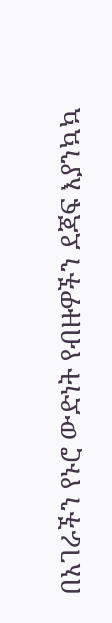በአገራችን የኑሮ ውድነት የብዙዎችን ደጃፍ እያንኳኳ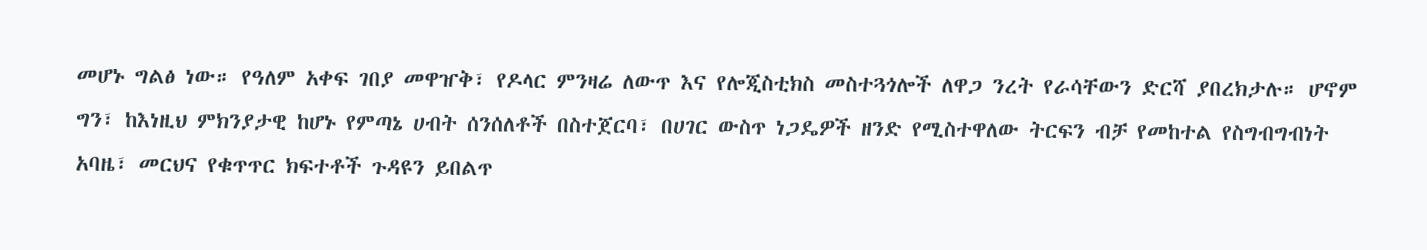መሆኑ ግልፅ ነው። የዓለም አቀፍ ገበያ መዋዠቅ፣ የዶላር ምንዛሬ ለውጥ እና የሎጂስቲክስ መስተጓጎሎች ለዋጋ ንረት የራሳቸውን ድርሻ ያበረክታሉ። ሆኖም ግን፣ ከእነዚህ ምክንያታዊ ከሆኑ የምጣኔ ሀብት ሰንሰለቶች በስተጀርባ፣ በሀገር ውስጥ ነጋዴዎች ዘንድ የሚስተዋለው ትርፍን ብቻ የመከተል የስግብግብነት አባዜ፣ መርህና የቁጥጥር ክፍተቶች ጉዳዩን ይበልጥ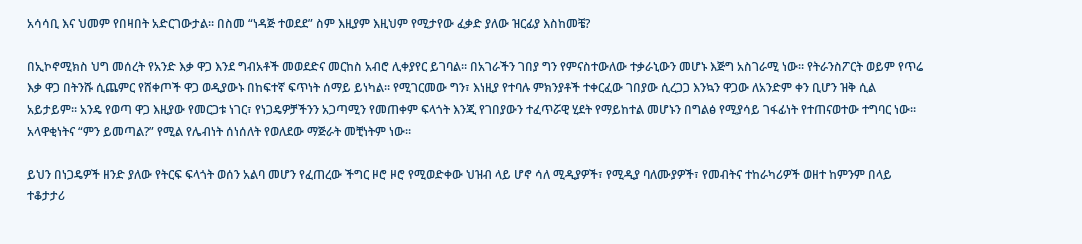አሳሳቢ እና ህመም የበዛበት አድርገውታል። በስመ “ነዳጅ ተወደደ” ስም እዚያም እዚህም የሚታየው ፈቃድ ያለው ዝርፊያ እስከመቼ?

በኢኮኖሚክስ ህግ መሰረት የአንድ እቃ ዋጋ እንደ ግብአቶች መወደድና መርከስ አብሮ ሊቀያየር ይገባል። በአገራችን ገበያ ግን የምናስተውለው ተቃራኒውን መሆኑ እጅግ አስገራሚ ነው። የትራንስፖርት ወይም የጥሬ እቃ ዋጋ በትንሹ ሲጨምር የሸቀጦች ዋጋ ወዲያውኑ በከፍተኛ ፍጥነት ሰማይ ይነካል። የሚገርመው ግን፣ እነዚያ የተባሉ ምክንያቶች ተቀርፈው ገበያው ሲረጋጋ እንኳን ዋጋው ለአንድም ቀን ቢሆን ዝቅ ሲል አይታይም። አንዴ የወጣ ዋጋ እዚያው የመርጋቱ ነገር፣ የነጋዴዎቻችንን አጋጣሚን የመጠቀም ፍላጎት እንጂ የገበያውን ተፈጥሯዊ ሂደት የማይከተል መሆኑን በግልፅ የሚያሳይ ገፋፊነት የተጠናወተው ተግባር ነው። አላዋቂነትና “ምን ይመጣል?” የሚል የሌብነት ሰነሰለት የወለደው ማጅራት መቺነትም ነው።

ይህን በነጋዴዎች ዘንድ ያለው የትርፍ ፍላጎት ወሰን አልባ መሆን የፈጠረው ችግር ዞሮ ዞሮ የሚወድቀው ህዝብ ላይ ሆኖ ሳለ ሚዲያዎች፣ የሚዲያ ባለሙያዎች፣ የመብትና ተከራካሪዎች ወዘተ ከምንም በላይ ተቆታታሪ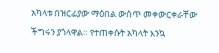አካላቱ በዝርፊያው ማዕበል ውስጥ መቀውርቀራቸው ችግሩን ያጎላዋል። የተጠቀሱት አካላት እንኳ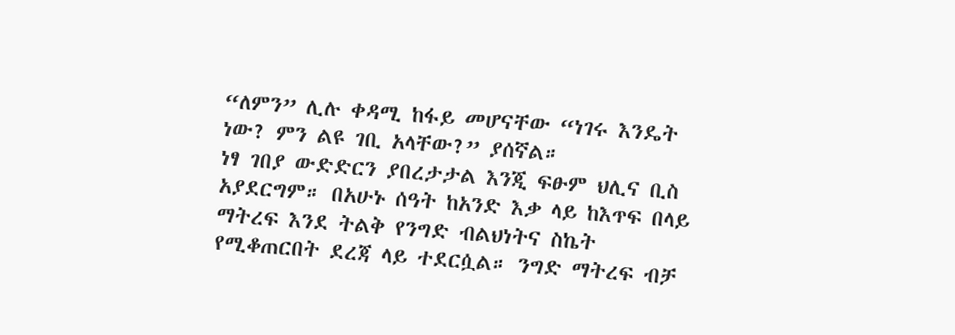“ለምን” ሊሉ ቀዳሚ ከፋይ መሆናቸው “ነገሩ እንዴት ነው? ምን ልዩ ገቢ አላቸው?” ያሰኛል።
ነፃ ገበያ ውድድርን ያበረታታል እንጂ ፍፁም ህሊና ቢስ አያደርግም። በአሁኑ ሰዓት ከአንድ እቃ ላይ ከእጥፍ በላይ ማትረፍ እንደ ትልቅ የንግድ ብልህነትና ስኬት የሚቆጠርበት ደረጃ ላይ ተደርሷል። ንግድ ማትረፍ ብቻ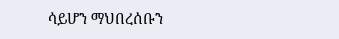ሳይሆን ማህበረሰቡን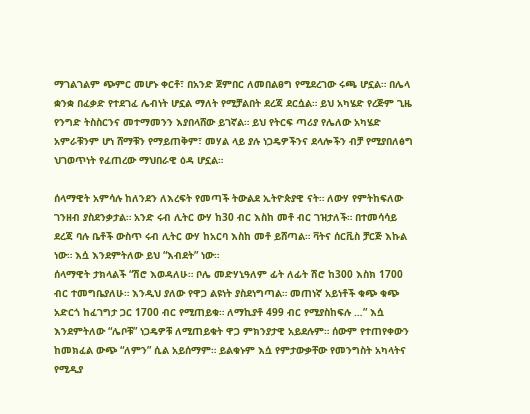ማገልገልም ጭምር መሆኑ ቀርቶ፣ በአንድ ጀምበር ለመበልፀግ የሚደረገው ሩጫ ሆኗል። በሌላ ቋንቋ በፈቃድ የተደገፈ ሌብነት ሆኗል ማለት የሚቻልበት ደረጃ ደርሷል። ይህ አካሄድ የረጅም ጊዜ የንግድ ትስስርንና መተማመንን እያበላሸው ይገኛል። ይህ የትርፍ ጣሪያ የሌለው አካሄድ አምራቹንም ሆነ ሸማቹን የማይጠቅም፣ መሃል ላይ ያሉ ነጋዴዎችንና ደላሎችን ብቻ የሚያበለፅግ ህገወጥነት የፈጠረው ማህበራዊ ዕዳ ሆኗል።

ሰላማዊት አምሳሉ ከለንደን ለእረፍት የመጣች ትውልደ ኢትዮጵያዊ ናት። ለውሃ የምትከፍለው ገንዘብ ያስደንቃታል። አንድ ሩብ ሊትር ውሃ ከ30 ብር እስከ መቶ ብር ገዝታለች። በተመሳሳይ ደረጃ ባሉ ቤቶች ውስጥ ሩብ ሊትር ውሃ ከአርባ እስከ መቶ ይሸጣል። ቫትና ሰርቪስ ቻርጅ እኩል ነው። እሷ እንደምትለው ይህ “እብደት” ነው።
ሰላማዊት ታክላልች “ሽሮ እወዳለሁ። ቦሌ መድሃኒዓለም ፊት ለፊት ሽሮ ከ300 እስክ 1700 ብር ተመግቤያለሁ። እንዲህ ያለው የዋጋ ልዩነት ያስደነግጣል። መጠነኛ አይነቶች ቁጭ ቁጭ አድርጎ ከፈገግታ ጋር 1700 ብር የሚጠይቁ። ለማኪያቶ 499 ብር የሚያስከፍሉ …” እሷ እንደምትለው “ሌቦቹ” ነጋዴዎቹ ለሚጠይቁት ዋጋ ምክንያታዊ አይደሉም። ሰውም የተጠየቀውን ከመክፈል ውጭ “ለምን” ሲል አይሰማም። ይልቁኑም እሷ የምታውቃቸው የመንግስት አካላትና የሚዲያ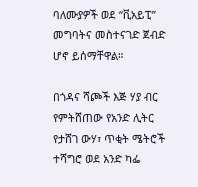ባለሙያዎች ወደ “ቪአይፒ” መግባትና መስተናገድ ጀብድ ሆኖ ይሰማቸዋል።

በጎዳና ሻጮች እጅ ሃያ ብር የምትሸጠው የአንድ ሊትር የታሸገ ውሃ፣ ጥቂት ሜትሮች ተሻግሮ ወደ አንድ ካፌ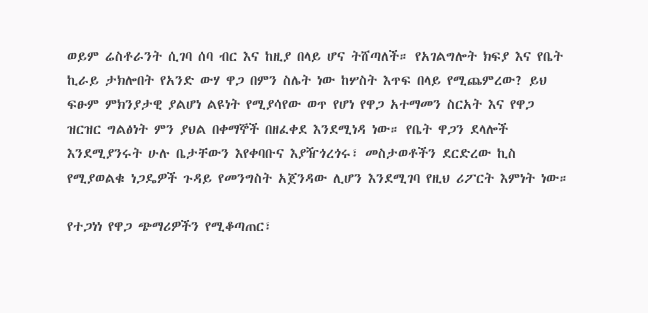ወይም ሬስቶራንት ሲገባ ሰባ ብር እና ከዚያ በላይ ሆና ትሸጣለች። የአገልግሎት ክፍያ እና የቤት ኪራይ ታክሎበት የአንድ ውሃ ዋጋ በምን ስሌት ነው ከሦስት እጥፍ በላይ የሚጨምረው? ይህ ፍፁም ምክንያታዊ ያልሆነ ልዩነት የሚያሳየው ወጥ የሆነ የዋጋ አተማመን ስርአት እና የዋጋ ዝርዝር ግልፅነት ምን ያህል በቀማኞች በዘፈቀደ እንደሚነዳ ነው። የቤት ዋጋን ደላሎች እንደሚያንሩት ሁሉ ቤታቸውን እየቀባቡና እያዥጎረጎሩ፣ መስታወቶችን ደርድረው ኪስ የሚያወልቁ ነጋዴዎች ጉዳይ የመንግስት አጀንዳው ሊሆን እንደሚገባ የዚህ ሪፖርት እምነት ነው።

የተጋነነ የዋጋ ጭማሪዎችን የሚቆጣጠር፣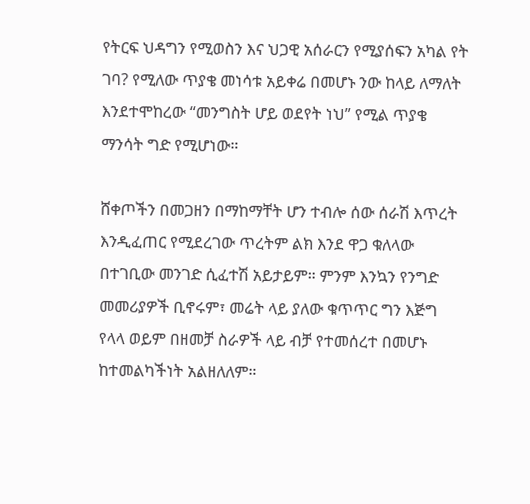የትርፍ ህዳግን የሚወስን እና ህጋዊ አሰራርን የሚያሰፍን አካል የት ገባ? የሚለው ጥያቄ መነሳቱ አይቀሬ በመሆኑ ንው ከላይ ለማለት እንደተሞከረው “መንግስት ሆይ ወደየት ነህ” የሚል ጥያቄ ማንሳት ግድ የሚሆነው።

ሸቀጦችን በመጋዘን በማከማቸት ሆን ተብሎ ሰው ሰራሽ እጥረት እንዲፈጠር የሚደረገው ጥረትም ልክ እንደ ዋጋ ቁለላው በተገቢው መንገድ ሲፈተሽ አይታይም። ምንም እንኳን የንግድ መመሪያዎች ቢኖሩም፣ መሬት ላይ ያለው ቁጥጥር ግን እጅግ የላላ ወይም በዘመቻ ስራዎች ላይ ብቻ የተመሰረተ በመሆኑ ከተመልካችነት አልዘለለም።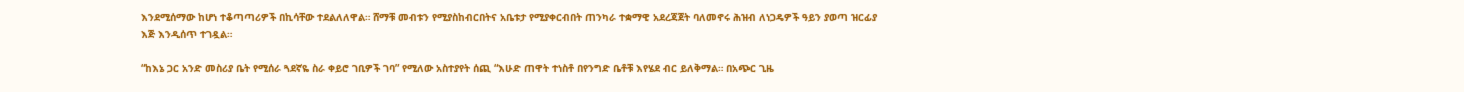እንደሚሰማው ከሆነ ተቆጣጣሪዎች በኪሳቸው ተደልለለዋል። ሸማቹ መብቱን የሚያስከብርበትና አቤቱታ የሚያቀርብበት ጠንካራ ተቋማዊ አደረጃጀት ባለመኖሩ ሕዝብ ለነጋዴዎች ዓይን ያወጣ ዝርፊያ እጅ እንዲሰጥ ተገዷል።

“ከእኔ ጋር አንድ መስሪያ ቤት የሚሰራ ጓደኛዬ ስራ ቀይሮ ገቢዎች ገባ” የሚለው አስተያየት ሰጪ “እሁድ ጠዋት ተነስቶ በየንግድ ቤቶቹ እየሄደ ብር ይለቅማል። በአጭር ጊዜ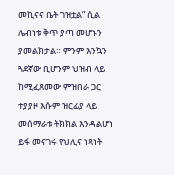መኪናና ቤት ገዝቷል” ሲል ሌብነቱ ቅጥ ያጣ መሆኑን ያመልክታል። ምንም እንኳን ጓደኛው ቢሆንም ህዝብ ላይ ከሚፈጸመው ምዝበራ ጋር ተያያዞ እሱም ዝርፊያ ላይ መሰማራቱ ትክክል እንዳልሆነ ይፋ መናገሩ የህሊና ነጻነት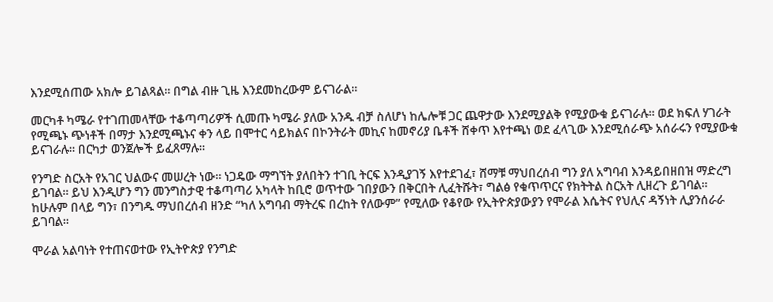እንደሚሰጠው አክሎ ይገልጻል። በግል ብዙ ጊዜ እንደመከረውም ይናገራል።

መርካቶ ካሜራ የተገጠመላቸው ተቆጣጣሪዎች ሲመጡ ካሜራ ያለው አንዱ ብቻ ስለሆነ ከሌሎቹ ጋር ጨዋታው እንደሚያልቅ የሚያውቁ ይናገራሉ። ወደ ክፍለ ሃገራት የሚጫኑ ጭነቶች በማታ እንደሚጫኑና ቀን ላይ በሞተር ሳይክልና በኮንትራት መኪና ከመኖሪያ ቤቶች ሸቀጥ እየተጫነ ወደ ፈላጊው እንደሚሰራጭ አሰራሩን የሚያውቁ ይናገራሉ። በርካታ ወንጀሎች ይፈጸማሉ።

የንግድ ስርአት የአገር ህልውና መሠረት ነው። ነጋዴው ማግኘት ያለበትን ተገቢ ትርፍ እንዲያገኝ እየተደገፈ፣ ሸማቹ ማህበረሰብ ግን ያለ አግባብ እንዳይበዘበዝ ማድረግ ይገባል። ይህ እንዲሆን ግን መንግስታዊ ተቆጣጣሪ አካላት ከቢሮ ወጥተው ገበያውን በቅርበት ሊፈትሹት፣ ግልፅ የቁጥጥርና የክትትል ስርአት ሊዘረጉ ይገባል። ከሁሉም በላይ ግን፣ በንግዱ ማህበረሰብ ዘንድ “ካለ አግባብ ማትረፍ በረከት የለውም” የሚለው የቆየው የኢትዮጵያውያን የሞራል እሴትና የህሊና ዳኝነት ሊያንሰራራ ይገባል።

ሞራል አልባነት የተጠናወተው የኢትዮጵያ የንግድ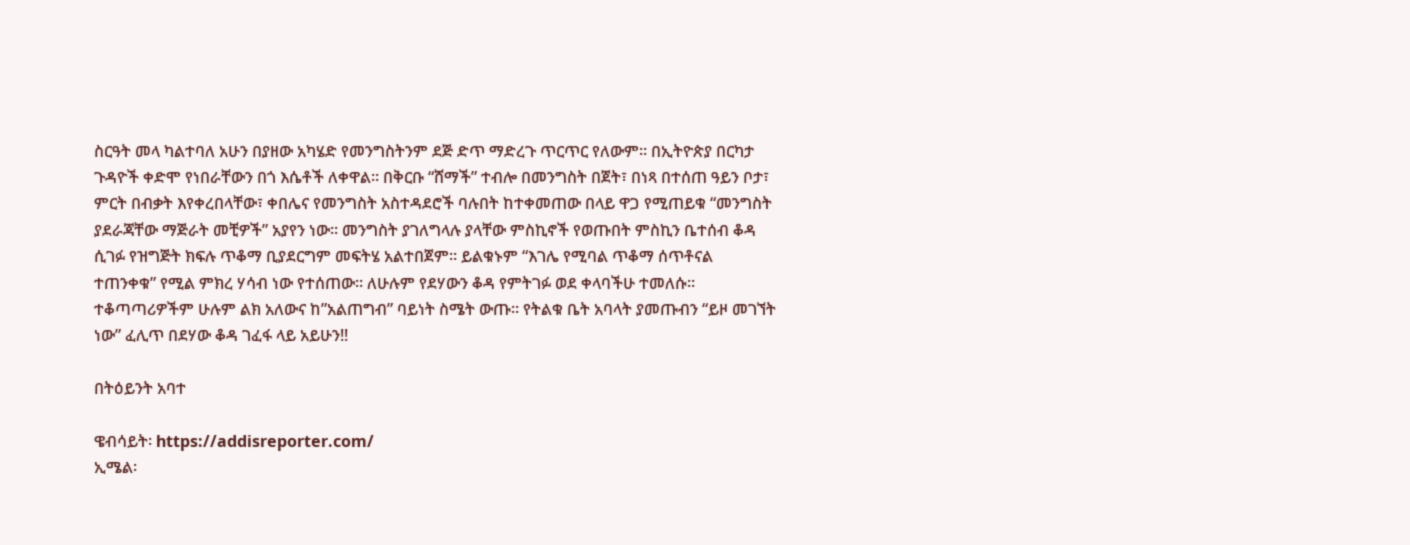ስርዓት መላ ካልተባለ አሁን በያዘው አካሄድ የመንግስትንም ደጅ ድጥ ማድረጉ ጥርጥር የለውም። በኢትዮጵያ በርካታ ጉዳዮች ቀድሞ የነበራቸውን በጎ እሴቶች ለቀዋል። በቅርቡ “ሸማች” ተብሎ በመንግስት በጀት፣ በነጻ በተሰጠ ዓይን ቦታ፣ ምርት በብቃት እየቀረበላቸው፣ ቀበሌና የመንግስት አስተዳደሮች ባሉበት ከተቀመጠው በላይ ዋጋ የሚጠይቁ “መንግስት ያደራጃቸው ማጅራት መቺዎች” አያየን ነው። መንግስት ያገለግላሉ ያላቸው ምስኪኖች የወጡበት ምስኪን ቤተሰብ ቆዳ ሲገፉ የዝግጅት ክፍሉ ጥቆማ ቢያደርግም መፍትሄ አልተበጀም። ይልቁኑም “እገሌ የሚባል ጥቆማ ሰጥቶናል ተጠንቀቁ” የሚል ምክረ ሃሳብ ነው የተሰጠው። ለሁሉም የደሃውን ቆዳ የምትገፉ ወደ ቀላባችሁ ተመለሱ። ተቆጣጣሪዎችም ሁሉም ልክ አለውና ከ”አልጠግብ” ባይነት ስሜት ውጡ። የትልቁ ቤት አባላት ያመጡብን “ይዞ መገኘት ነው” ፈሊጥ በደሃው ቆዳ ገፈፋ ላይ አይሁን!!

በትዕይንት አባተ

ዌብሳይት፡ https://addisreporter.com/
ኢሜል፡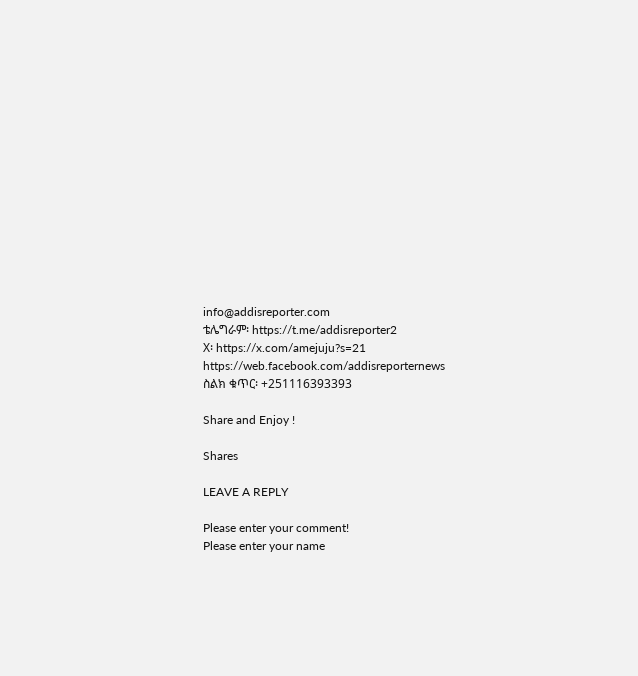info@addisreporter.com
ቴሌግራም፡ https://t.me/addisreporter2
X፡ https://x.com/amejuju?s=21
https://web.facebook.com/addisreporternews
ስልክ ቁጥር፡ +251116393393

Share and Enjoy !

Shares

LEAVE A REPLY

Please enter your comment!
Please enter your name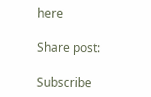here

Share post:

Subscribe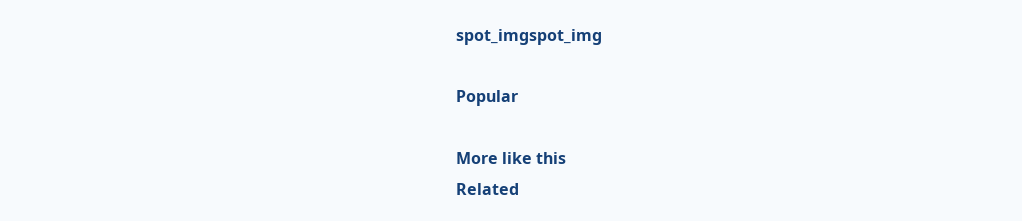spot_imgspot_img

Popular

More like this
Related